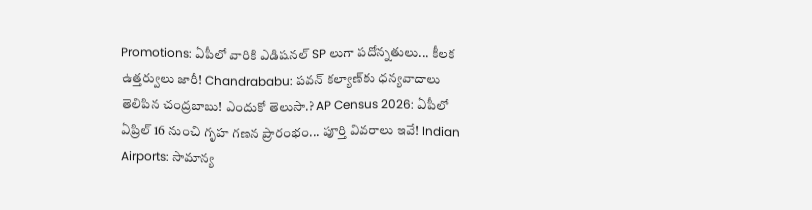Promotions: ఏపీలో వారికి ఎడిషనల్ SP లుగా పదోన్నతులు... కీలక ఉత్తర్వులు జారీ! Chandrababu: పవన్ కల్యాణ్‌కు ధన్యవాదాలు తెలిపిన చంద్రబాబు! ఎందుకో తెలుసా.? AP Census 2026: ఏపీలో ఏప్రిల్ 16 నుంచి గృహ గణన ప్రారంభం... పూర్తి వివరాలు ఇవే! Indian Airports: సామాన్య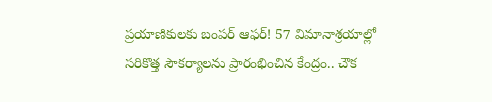ప్రయాణికులకు బంపర్ ఆఫర్! 57 విమానాశ్రయాల్లో సరికొత్త సౌకర్యాలను ప్రారంభించిన కేంద్రం.. చౌక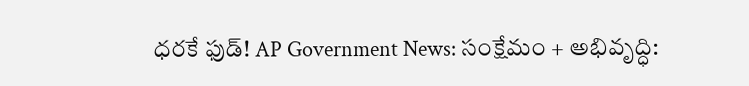ధరకే ఫుడ్! AP Government News: సంక్షేమం + అభివృద్ధి: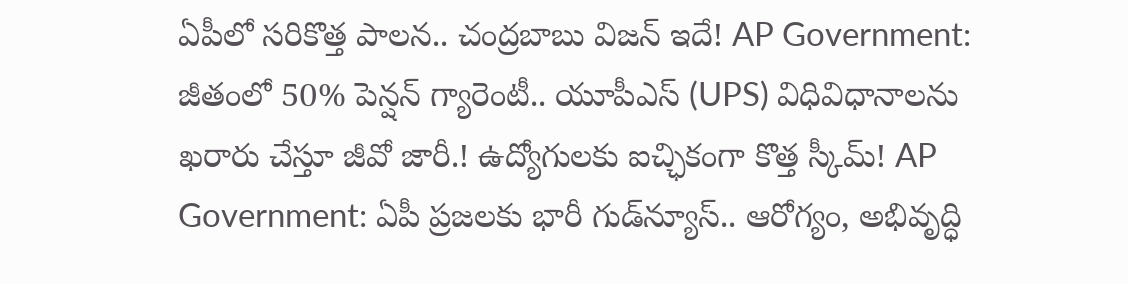ఏపీలో సరికొత్త పాలన.. చంద్రబాబు విజన్ ఇదే! AP Government: జీతంలో 50% పెన్షన్ గ్యారెంటీ.. యూపీఎస్ (UPS) విధివిధానాలను ఖరారు చేస్తూ జీవో జారీ.! ఉద్యోగులకు ఐచ్ఛికంగా కొత్త స్కీమ్! AP Government: ఏపీ ప్రజలకు భారీ గుడ్‌న్యూస్.. ఆరోగ్యం, అభివృద్ధి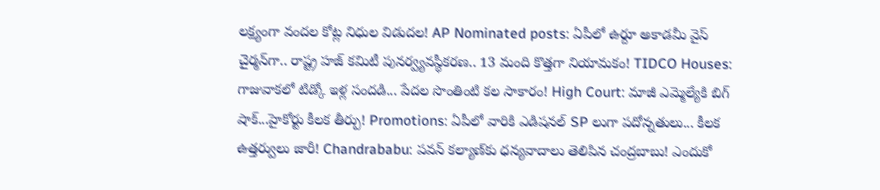లక్ష్యంగా వందల కోట్ల నిధుల విడుదల! AP Nominated posts: ఏపీలో ఉర్దూ అకాడమీ వైస్ చైర్మన్‌గా.. రాష్ట్ర హజ్ కమిటీ పునర్వ్యవస్థీకరణ.. 13 మంది కొత్తగా నియామకం! TIDCO Houses: గాజువాకలో టిడ్కో ఇళ్ల సందడి... పేదల సొంతింటి కల సాకారం! High Court: మాజీ ఎమ్మెల్యేకి బిగ్ షాక్...హైకోర్టు కీలక తీర్పు! Promotions: ఏపీలో వారికి ఎడిషనల్ SP లుగా పదోన్నతులు... కీలక ఉత్తర్వులు జారీ! Chandrababu: పవన్ కల్యాణ్‌కు ధన్యవాదాలు తెలిపిన చంద్రబాబు! ఎందుకో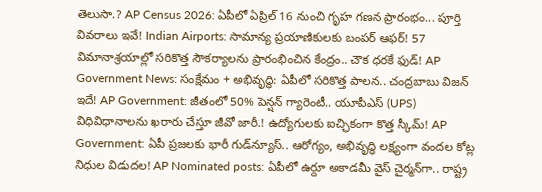తెలుసా.? AP Census 2026: ఏపీలో ఏప్రిల్ 16 నుంచి గృహ గణన ప్రారంభం... పూర్తి వివరాలు ఇవే! Indian Airports: సామాన్య ప్రయాణికులకు బంపర్ ఆఫర్! 57 విమానాశ్రయాల్లో సరికొత్త సౌకర్యాలను ప్రారంభించిన కేంద్రం.. చౌక ధరకే ఫుడ్! AP Government News: సంక్షేమం + అభివృద్ధి: ఏపీలో సరికొత్త పాలన.. చంద్రబాబు విజన్ ఇదే! AP Government: జీతంలో 50% పెన్షన్ గ్యారెంటీ.. యూపీఎస్ (UPS) విధివిధానాలను ఖరారు చేస్తూ జీవో జారీ.! ఉద్యోగులకు ఐచ్ఛికంగా కొత్త స్కీమ్! AP Government: ఏపీ ప్రజలకు భారీ గుడ్‌న్యూస్.. ఆరోగ్యం, అభివృద్ధి లక్ష్యంగా వందల కోట్ల నిధుల విడుదల! AP Nominated posts: ఏపీలో ఉర్దూ అకాడమీ వైస్ చైర్మన్‌గా.. రాష్ట్ర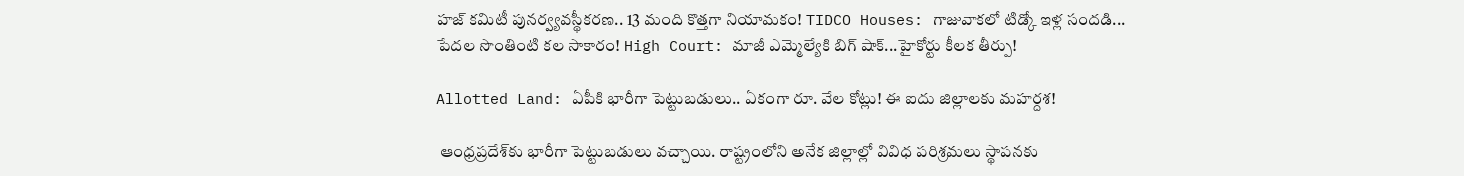హజ్ కమిటీ పునర్వ్యవస్థీకరణ.. 13 మంది కొత్తగా నియామకం! TIDCO Houses: గాజువాకలో టిడ్కో ఇళ్ల సందడి... పేదల సొంతింటి కల సాకారం! High Court: మాజీ ఎమ్మెల్యేకి బిగ్ షాక్...హైకోర్టు కీలక తీర్పు!

Allotted Land: ఏపీకి భారీగా పెట్టుబడులు.. ఏకంగా రూ. వేల కోట్లు! ఈ ఐదు జిల్లాలకు మహర్దశ!

 ఆంధ్రప్రదేశ్‌కు భారీగా పెట్టుబడులు వచ్చాయి. రాష్ట్రంలోని అనేక జిల్లాల్లో వివిధ పరిశ్రమలు స్థాపనకు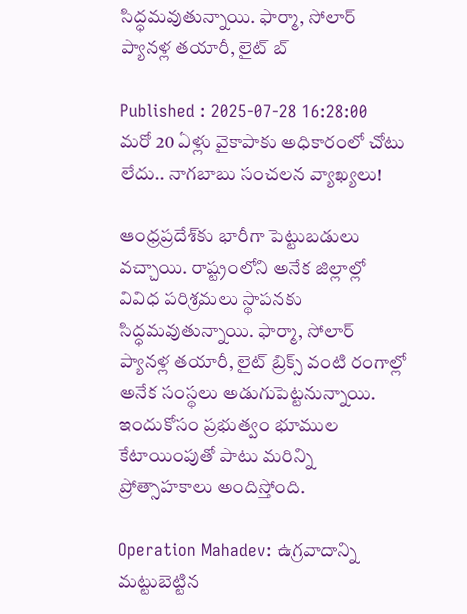సిద్ధమవుతున్నాయి. ఫార్మా, సోలార్ ప్యానళ్ల తయారీ, లైట్ బ్

Published : 2025-07-28 16:28:00
మరో 20 ఏళ్లు వైకాపాకు అధికారంలో చోటు లేదు.. నాగబాబు సంచలన వ్యాఖ్యలు!

ఆంధ్రప్రదేశ్‌కు భారీగా పెట్టుబడులు వచ్చాయి. రాష్ట్రంలోని అనేక జిల్లాల్లో వివిధ పరిశ్రమలు స్థాపనకు సిద్ధమవుతున్నాయి. ఫార్మా, సోలార్ ప్యానళ్ల తయారీ, లైట్ బ్రిక్స్ వంటి రంగాల్లో అనేక సంస్థలు అడుగుపెట్టనున్నాయి. ఇందుకోసం ప్రభుత్వం భూముల కేటాయింపుతో పాటు మరిన్ని ప్రోత్సాహకాలు అందిస్తోంది.

Operation Mahadev: ఉగ్రవాదాన్ని మట్టుబెట్టిన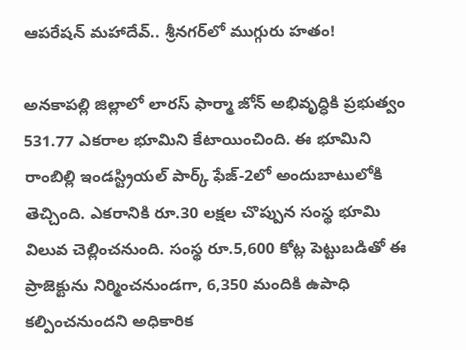ఆపరేషన్ మహాదేవ్.. శ్రీనగర్‌లో ముగ్గురు హతం!

అనకాపల్లి జిల్లాలో లారస్ ఫార్మా జోన్ అభివృద్ధికి ప్రభుత్వం 531.77 ఎకరాల భూమిని కేటాయించింది. ఈ భూమిని రాంబిల్లి ఇండస్ట్రియల్ పార్క్ ఫేజ్-2లో అందుబాటులోకి తెచ్చింది. ఎకరానికి రూ.30 లక్షల చొప్పున సంస్థ భూమి విలువ చెల్లించనుంది. సంస్థ రూ.5,600 కోట్ల పెట్టుబడితో ఈ ప్రాజెక్టును నిర్మించనుండగా, 6,350 మందికి ఉపాధి కల్పించనుందని అధికారిక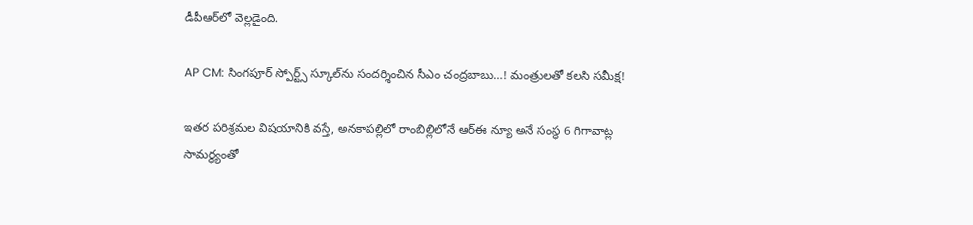డీపీఆర్‌లో వెల్లడైంది.

AP CM: సింగపూర్ స్పోర్ట్స్ స్కూల్‌ను సందర్శించిన సీఎం చంద్రబాబు…! మంత్రులతో కలసి సమీక్ష!

ఇతర పరిశ్రమల విషయానికి వస్తే, అనకాపల్లిలో రాంబిల్లిలోనే ఆర్‌ఈ న్యూ అనే సంస్థ 6 గిగావాట్ల సామర్థ్యంతో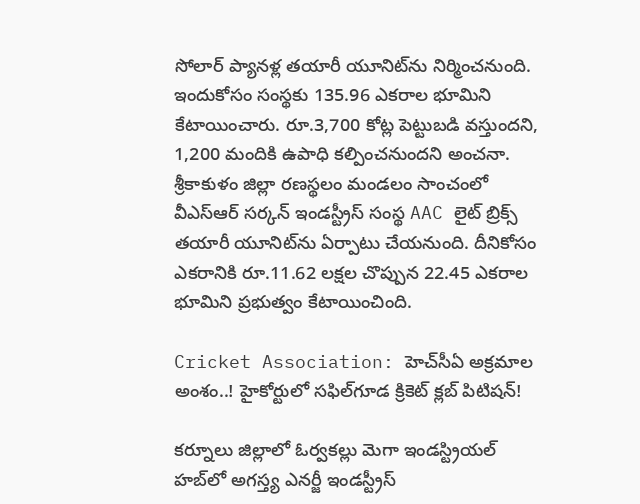సోలార్ ప్యానళ్ల తయారీ యూనిట్‌ను నిర్మించనుంది. ఇందుకోసం సంస్థకు 135.96 ఎకరాల భూమిని కేటాయించారు. రూ.3,700 కోట్ల పెట్టుబడి వస్తుందని, 1,200 మందికి ఉపాధి కల్పించనుందని అంచనా.
శ్రీకాకుళం జిల్లా రణస్థలం మండలం సాంచంలో వీఎస్‌ఆర్ సర్కన్ ఇండస్ట్రీస్ సంస్థ AAC లైట్ బ్రిక్స్ తయారీ యూనిట్‌ను ఏర్పాటు చేయనుంది. దీనికోసం ఎకరానికి రూ.11.62 లక్షల చొప్పున 22.45 ఎకరాల భూమిని ప్రభుత్వం కేటాయించింది.

Cricket Association: హెచ్‌సీఏ అక్రమాల అంశం..! హైకోర్టులో సఫిల్‌గూడ క్రికెట్ క్లబ్ పిటిషన్!

కర్నూలు జిల్లాలో ఓర్వకల్లు మెగా ఇండస్ట్రియల్ హబ్‌లో అగస్త్య ఎనర్జీ ఇండస్ట్రీస్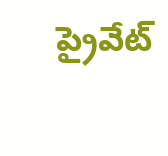ప్రైవేట్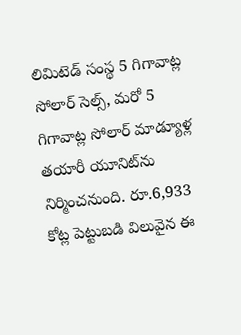లిమిటెడ్ సంస్థ 5 గిగావాట్ల సోలార్ సెల్స్, మరో 5 గిగావాట్ల సోలార్ మాడ్యూళ్ల తయారీ యూనిట్‌ను నిర్మించనుంది. రూ.6,933 కోట్ల పెట్టుబడి విలువైన ఈ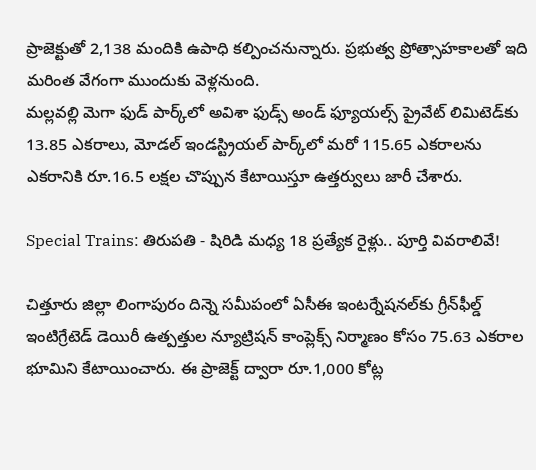ప్రాజెక్టుతో 2,138 మందికి ఉపాధి కల్పించనున్నారు. ప్రభుత్వ ప్రోత్సాహకాలతో ఇది మరింత వేగంగా ముందుకు వెళ్లనుంది.
మల్లవల్లి మెగా ఫుడ్ పార్క్‌లో అవిశా ఫుడ్స్ అండ్ ఫ్యూయల్స్ ప్రైవేట్ లిమిటెడ్‌కు 13.85 ఎకరాలు, మోడల్ ఇండస్ట్రియల్ పార్క్‌లో మరో 115.65 ఎకరాలను ఎకరానికి రూ.16.5 లక్షల చొప్పున కేటాయిస్తూ ఉత్తర్వులు జారీ చేశారు.

Special Trains: తిరుపతి - షిరిడి మధ్య 18 ప్రత్యేక రైళ్లు.. పూర్తి వివరాలివే!

చిత్తూరు జిల్లా లింగాపురం దిన్నె సమీపంలో ఏసీఈ ఇంటర్నేషనల్‌కు గ్రీన్‌ఫీల్డ్ ఇంటిగ్రేటెడ్ డెయిరీ ఉత్పత్తుల న్యూట్రిషన్ కాంప్లెక్స్ నిర్మాణం కోసం 75.63 ఎకరాల భూమిని కేటాయించారు. ఈ ప్రాజెక్ట్ ద్వారా రూ.1,000 కోట్ల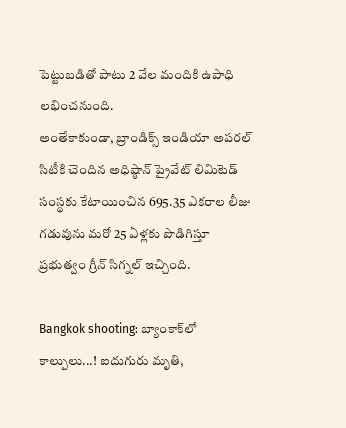పెట్టుబడితో పాటు 2 వేల మందికి ఉపాధి లభించనుంది.
అంతేకాకుండా, బ్రాండిక్స్ ఇండియా అపరల్ సిటీకి చెందిన అధిష్ఠాన్ ప్రైవేట్ లిమిటెడ్ సంస్థకు కేటాయించిన 695.35 ఎకరాల లీజు గడువును మరో 25 ఏళ్లకు పొడిగిస్తూ ప్రభుత్వం గ్రీన్ సిగ్నల్ ఇచ్చింది.

Bangkok shooting: బ్యాంకాక్‌లో కాల్పులు...! ఐదుగురు మృతి,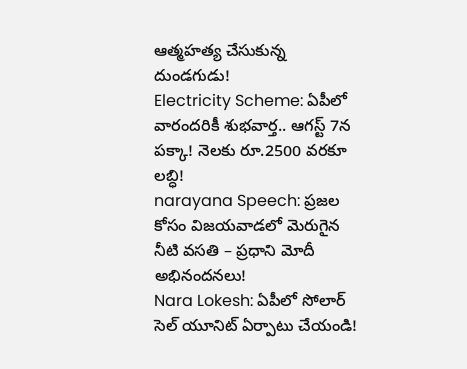ఆత్మహత్య చేసుకున్న దుండగుడు!
Electricity Scheme: ఏపీలో వారందరికీ శుభవార్త.. ఆగస్ట్ 7న పక్కా! నెలకు రూ.2500 వరకూ లబ్ధి!
narayana Speech: ప్రజల కోసం విజయవాడలో మెరుగైన నీటి వసతి – ప్రధాని మోదీ అభినందనలు!
Nara Lokesh: ఏపీలో సోలార్ సెల్ యూనిట్ ఏర్పాటు చేయండి!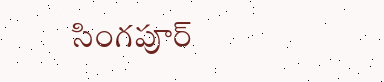సింగపూర్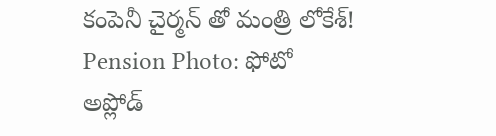కంపెనీ చైర్మన్ తో మంత్రి లోకేశ్‌!
Pension Photo: ఫోటో అప్లోడ్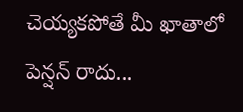చెయ్యకపోతే మీ ఖాతాలో పెన్షన్ రాదు...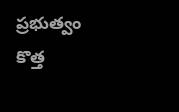ప్రభుత్వం కొత్త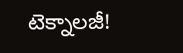టెక్నాలజీ!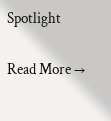Spotlight

Read More →